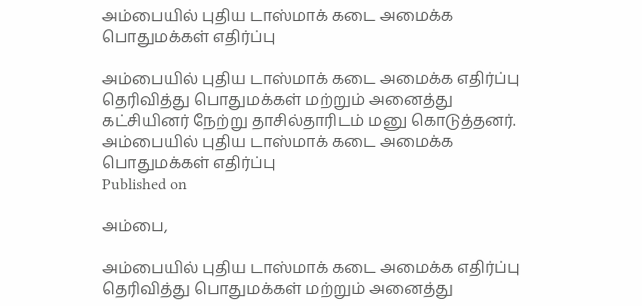அம்பையில் புதிய டாஸ்மாக் கடை அமைக்க பொதுமக்கள் எதிர்ப்பு

அம்பையில் புதிய டாஸ்மாக் கடை அமைக்க எதிர்ப்பு தெரிவித்து பொதுமக்கள் மற்றும் அனைத்து கட்சியினர் நேற்று தாசில்தாரிடம் மனு கொடுத்தனர்.
அம்பையில் புதிய டாஸ்மாக் கடை அமைக்க பொதுமக்கள் எதிர்ப்பு
Published on

அம்பை,

அம்பையில் புதிய டாஸ்மாக் கடை அமைக்க எதிர்ப்பு தெரிவித்து பொதுமக்கள் மற்றும் அனைத்து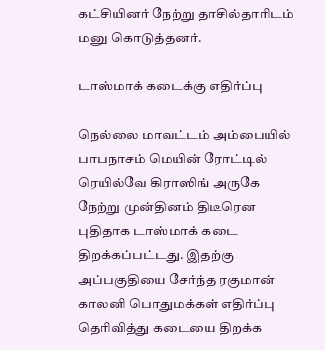கட்சியினர் நேற்று தாசில்தாரிடம் மனு கொடுத்தனர்.

டாஸ்மாக் கடைக்கு எதிர்ப்பு

நெல்லை மாவட்டம் அம்பையில் பாபநாசம் மெயின் ரோட்டில் ரெயில்வே கிராஸிங் அருகே நேற்று முன்தினம் திடீரென புதிதாக டாஸ்மாக் கடை திறக்கப்பட்டது. இதற்கு அப்பகுதியை சேர்ந்த ரகுமான் காலனி பொதுமக்கள் எதிர்ப்பு தெரிவித்து கடையை திறக்க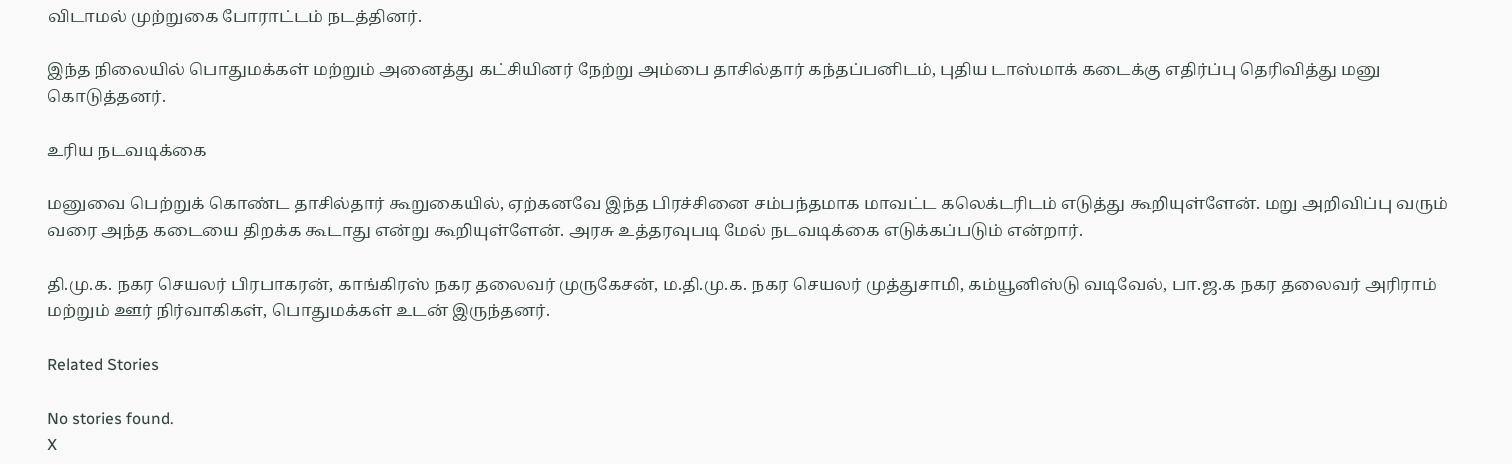விடாமல் முற்றுகை போராட்டம் நடத்தினர்.

இந்த நிலையில் பொதுமக்கள் மற்றும் அனைத்து கட்சியினர் நேற்று அம்பை தாசில்தார் கந்தப்பனிடம், புதிய டாஸ்மாக் கடைக்கு எதிர்ப்பு தெரிவித்து மனு கொடுத்தனர்.

உரிய நடவடிக்கை

மனுவை பெற்றுக் கொண்ட தாசில்தார் கூறுகையில், ஏற்கனவே இந்த பிரச்சினை சம்பந்தமாக மாவட்ட கலெக்டரிடம் எடுத்து கூறியுள்ளேன். மறு அறிவிப்பு வரும் வரை அந்த கடையை திறக்க கூடாது என்று கூறியுள்ளேன். அரசு உத்தரவுபடி மேல் நடவடிக்கை எடுக்கப்படும் என்றார்.

தி.மு.க. நகர செயலர் பிரபாகரன், காங்கிரஸ் நகர தலைவர் முருகேசன், ம.தி.மு.க. நகர செயலர் முத்துசாமி, கம்யூனிஸ்டு வடிவேல், பா.ஜ.க நகர தலைவர் அரிராம் மற்றும் ஊர் நிர்வாகிகள், பொதுமக்கள் உடன் இருந்தனர்.

Related Stories

No stories found.
X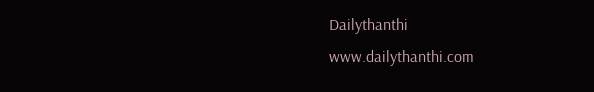Dailythanthi
www.dailythanthi.com